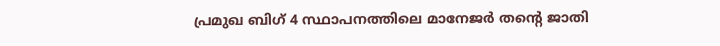പ്രമുഖ ബിഗ് 4 സ്ഥാപനത്തിലെ മാനേജർ തന്റെ ജാതി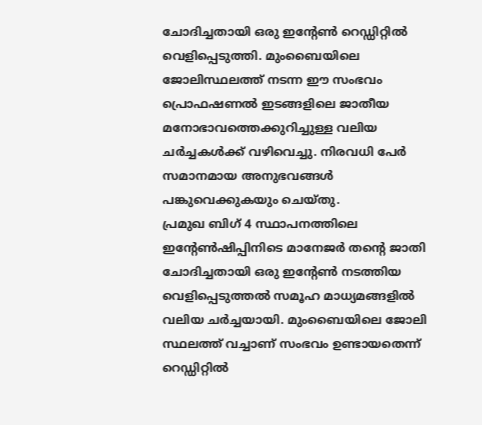ചോദിച്ചതായി ഒരു ഇന്റേൺ റെഡ്ഡിറ്റിൽ വെളിപ്പെടുത്തി. മുംബൈയിലെ ജോലിസ്ഥലത്ത് നടന്ന ഈ സംഭവം പ്രൊഫഷണൽ ഇടങ്ങളിലെ ജാതീയ മനോഭാവത്തെക്കുറിച്ചുള്ള വലിയ ചർച്ചകൾക്ക് വഴിവെച്ചു. നിരവധി പേർ സമാനമായ അനുഭവങ്ങൾ പങ്കുവെക്കുകയും ചെയ്തു.
പ്രമുഖ ബിഗ് 4 സ്ഥാപനത്തിലെ ഇന്റേൺഷിപ്പിനിടെ മാനേജർ തന്റെ ജാതി ചോദിച്ചതായി ഒരു ഇന്റേൺ നടത്തിയ വെളിപ്പെടുത്തൽ സമൂഹ മാധ്യമങ്ങളിൽ വലിയ ചർച്ചയായി. മുംബൈയിലെ ജോലി സ്ഥലത്ത് വച്ചാണ് സംഭവം ഉണ്ടായതെന്ന് റെഡ്ഡിറ്റിൽ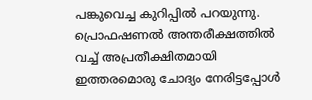പങ്കുവെച്ച കുറിപ്പിൽ പറയുന്നു. പ്രൊഫഷണൽ അന്തരീക്ഷത്തിൽ വച്ച് അപ്രതീക്ഷിതമായി ഇത്തരമൊരു ചോദ്യം നേരിട്ടപ്പോൾ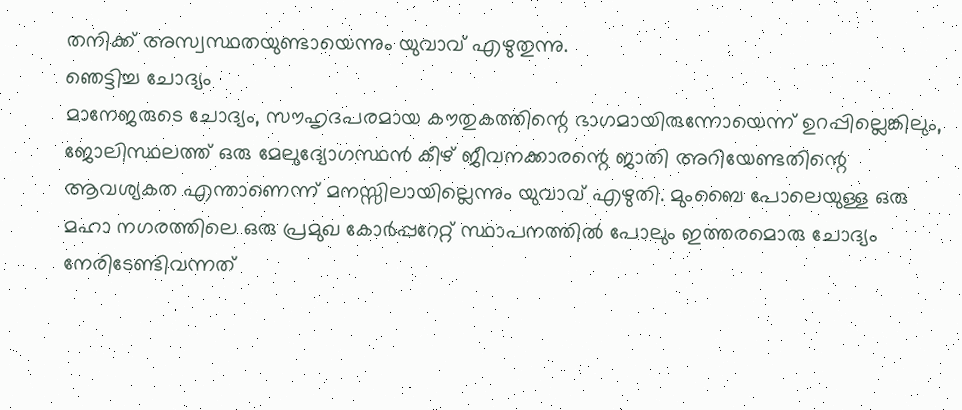തനിക്ക് അസ്വസ്ഥതയുണ്ടായെന്നും യുവാവ് എഴുതുന്നു.
ഞെട്ടിച്ച ചോദ്യം
മാനേജരുടെ ചോദ്യം, സൗഹൃദപരമായ കൗതുകത്തിന്റെ ഭാഗമായിരുന്നോയെന്ന് ഉറപ്പില്ലെങ്കിലും, ജോലിസ്ഥലത്ത് ഒരു മേലുദ്യോഗസ്ഥൻ കീഴ് ജീവനക്കാരന്റെ ജാതി അറിയേണ്ടതിന്റെ ആവശ്യകത എന്താണെന്ന് മനസ്സിലായില്ലെന്നും യുവാവ് എഴുതി. മുംബൈ പോലെയുള്ള ഒരു മഹാ നഗരത്തിലെ ഒരു പ്രമുഖ കോർപ്പറേറ്റ് സ്ഥാപനത്തിൽ പോലും ഇത്തരമൊരു ചോദ്യം നേരിടേണ്ടിവന്നത്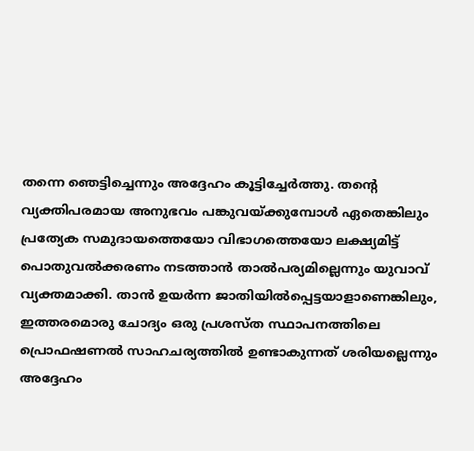തന്നെ ഞെട്ടിച്ചെന്നും അദ്ദേഹം കൂട്ടിച്ചേർത്തു. തന്റെ വ്യക്തിപരമായ അനുഭവം പങ്കുവയ്ക്കുമ്പോൾ ഏതെങ്കിലും പ്രത്യേക സമുദായത്തെയോ വിഭാഗത്തെയോ ലക്ഷ്യമിട്ട് പൊതുവൽക്കരണം നടത്താൻ താൽപര്യമില്ലെന്നും യുവാവ് വ്യക്തമാക്കി. താൻ ഉയർന്ന ജാതിയിൽപ്പെട്ടയാളാണെങ്കിലും, ഇത്തരമൊരു ചോദ്യം ഒരു പ്രശസ്ത സ്ഥാപനത്തിലെ പ്രൊഫഷണൽ സാഹചര്യത്തിൽ ഉണ്ടാകുന്നത് ശരിയല്ലെന്നും അദ്ദേഹം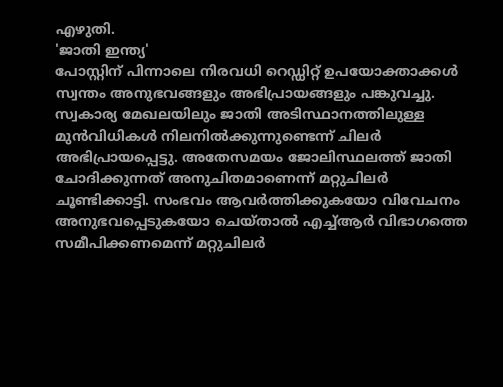എഴുതി.
'ജാതി ഇന്ത്യ'
പോസ്റ്റിന് പിന്നാലെ നിരവധി റെഡ്ഡിറ്റ് ഉപയോക്താക്കൾ സ്വന്തം അനുഭവങ്ങളും അഭിപ്രായങ്ങളും പങ്കുവച്ചു. സ്വകാര്യ മേഖലയിലും ജാതി അടിസ്ഥാനത്തിലുള്ള മുൻവിധികൾ നിലനിൽക്കുന്നുണ്ടെന്ന് ചിലർ അഭിപ്രായപ്പെട്ടു. അതേസമയം ജോലിസ്ഥലത്ത് ജാതി ചോദിക്കുന്നത് അനുചിതമാണെന്ന് മറ്റുചിലർ ചൂണ്ടിക്കാട്ടി. സംഭവം ആവർത്തിക്കുകയോ വിവേചനം അനുഭവപ്പെടുകയോ ചെയ്താൽ എച്ച്ആർ വിഭാഗത്തെ സമീപിക്കണമെന്ന് മറ്റുചിലർ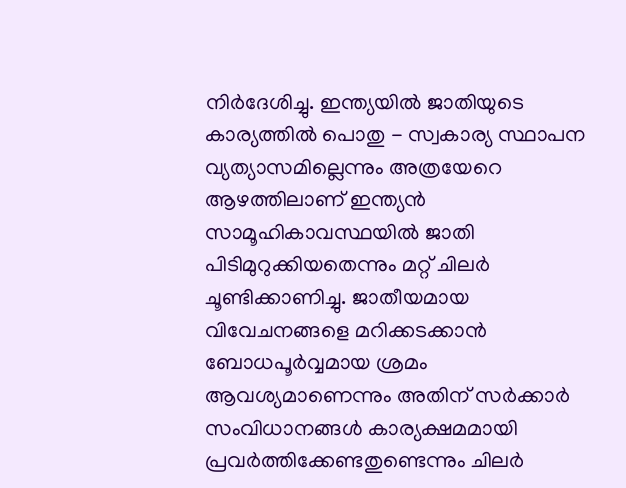നിർദേശിച്ചു. ഇന്ത്യയിൽ ജാതിയുടെ കാര്യത്തിൽ പൊതു - സ്വകാര്യ സ്ഥാപന വ്യത്യാസമില്ലെന്നും അത്രയേറെ ആഴത്തിലാണ് ഇന്ത്യൻ സാമൂഹികാവസ്ഥയിൽ ജാതി പിടിമുറുക്കിയതെന്നും മറ്റ് ചിലർ ചൂണ്ടിക്കാണിച്ചു. ജാതീയമായ വിവേചനങ്ങളെ മറിക്കടക്കാൻ ബോധപൂർവ്വമായ ശ്രമം ആവശ്യമാണെന്നും അതിന് സർക്കാർ സംവിധാനങ്ങൾ കാര്യക്ഷമമായി പ്രവർത്തിക്കേണ്ടതുണ്ടെന്നും ചിലർ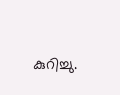കുറിച്ചു.